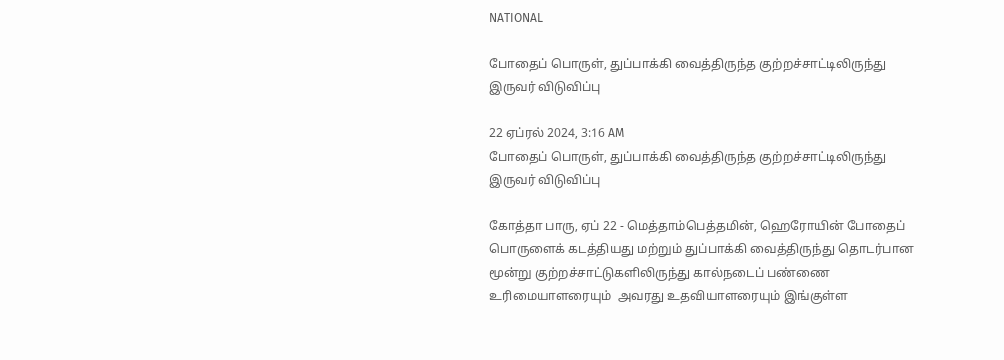NATIONAL

போதைப் பொருள், துப்பாக்கி வைத்திருந்த குற்றச்சாட்டிலிருந்து இருவர் விடுவிப்பு

22 ஏப்ரல் 2024, 3:16 AM
போதைப் பொருள், துப்பாக்கி வைத்திருந்த குற்றச்சாட்டிலிருந்து இருவர் விடுவிப்பு

கோத்தா பாரு, ஏப் 22 - மெத்தாம்பெத்தமின், ஹெரோயின் போதைப் பொருளைக் கடத்தியது மற்றும் துப்பாக்கி வைத்திருந்து தொடர்பான மூன்று குற்றச்சாட்டுகளிலிருந்து கால்நடைப் பண்ணை உரிமையாளரையும்  அவரது உதவியாளரையும் இங்குள்ள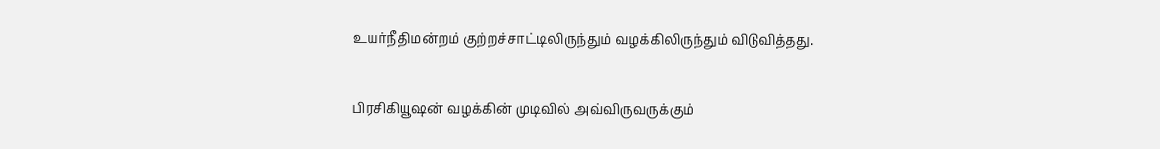உயர்நீதிமன்றம் குற்றச்சாட்டிலிருந்தும் வழக்கிலிருந்தும் விடுவித்தது.

பிரசிகியூஷன் வழக்கின் முடிவில் அவ்விருவருக்கும்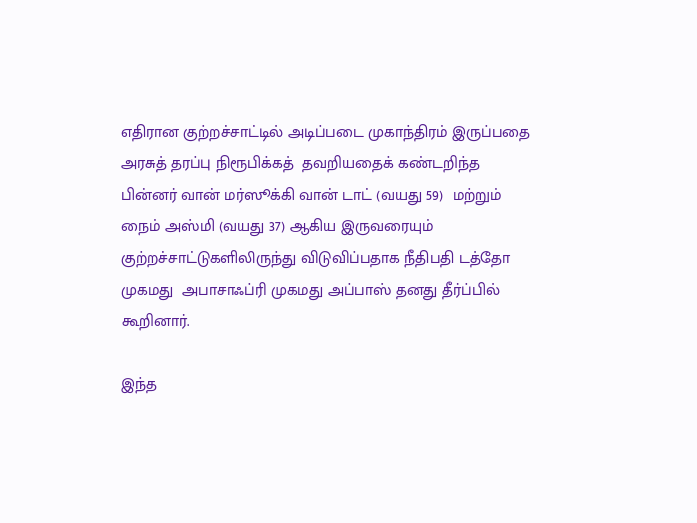எதிரான குற்றச்சாட்டில் அடிப்படை முகாந்திரம் இருப்பதை அரசுத் தரப்பு நிரூபிக்கத்  தவறியதைக் கண்டறிந்த பின்னர் வான் மர்ஸூக்கி வான் டாட் (வயது 59)  மற்றும் நைம் அஸ்மி (வயது 37) ஆகிய இருவரையும் குற்றச்சாட்டுகளிலிருந்து விடுவிப்பதாக நீதிபதி டத்தோ முகமது  அபாசாஃப்ரி முகமது அப்பாஸ் தனது தீர்ப்பில் கூறினார்.

இந்த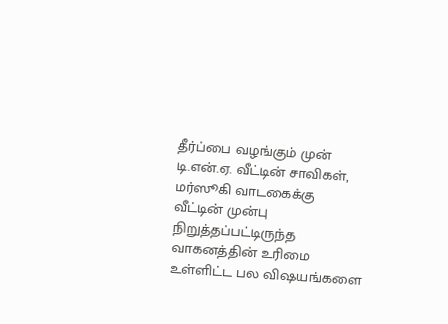தீர்ப்பை வழங்கும் முன் டி.என்.ஏ. வீட்டின் சாவிகள், மர்ஸூகி வாடகைக்கு வீட்டின் முன்பு நிறுத்தப்பட்டிருந்த வாகனத்தின் உரிமை உள்ளிட்ட பல விஷயங்களை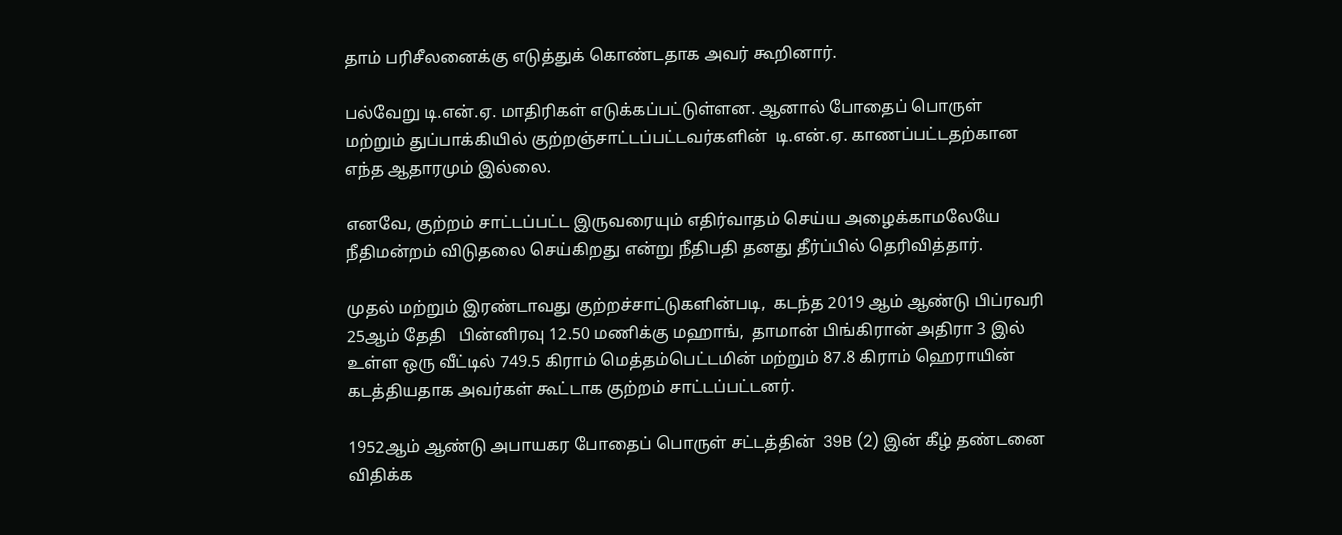தாம் பரிசீலனைக்கு எடுத்துக் கொண்டதாக அவர் கூறினார்.

பல்வேறு டி.என்.ஏ. மாதிரிகள் எடுக்கப்பட்டுள்ளன. ஆனால் போதைப் பொருள் மற்றும் துப்பாக்கியில் குற்றஞ்சாட்டப்பட்டவர்களின்  டி.என்.ஏ. காணப்பட்டதற்கான எந்த ஆதாரமும் இல்லை.

எனவே, குற்றம் சாட்டப்பட்ட இருவரையும் எதிர்வாதம் செய்ய அழைக்காமலேயே  நீதிமன்றம் விடுதலை செய்கிறது என்று நீதிபதி தனது தீர்ப்பில் தெரிவித்தார்.

முதல் மற்றும் இரண்டாவது குற்றச்சாட்டுகளின்படி,  கடந்த 2019 ஆம் ஆண்டு பிப்ரவரி 25ஆம் தேதி   பின்னிரவு 12.50 மணிக்கு மஹாங்,  தாமான் பிங்கிரான் அதிரா 3 இல் உள்ள ஒரு வீட்டில் 749.5 கிராம் மெத்தம்பெட்டமின் மற்றும் 87.8 கிராம் ஹெராயின் கடத்தியதாக அவர்கள் கூட்டாக குற்றம் சாட்டப்பட்டனர்.

1952ஆம் ஆண்டு அபாயகர போதைப் பொருள் சட்டத்தின்  39B (2) இன் கீழ் தண்டனை விதிக்க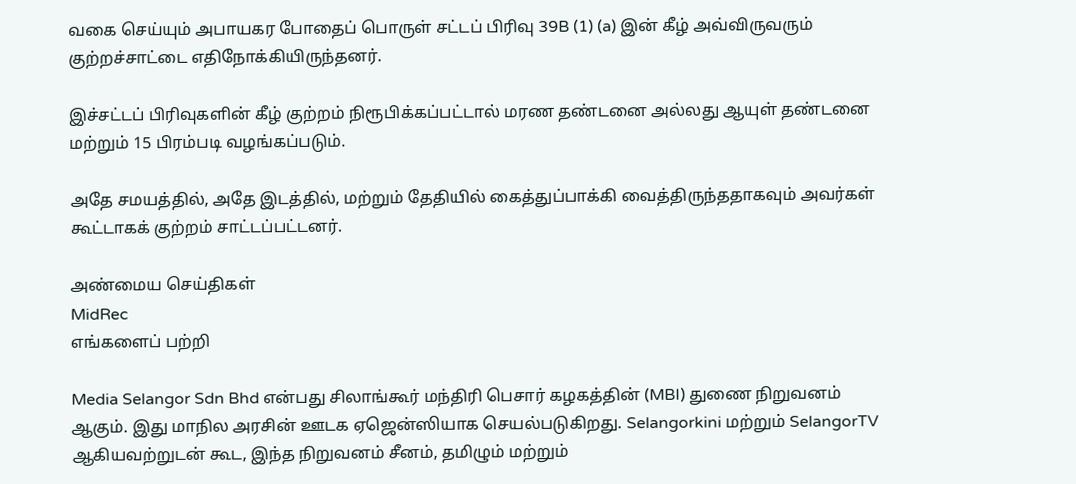வகை செய்யும் அபாயகர போதைப் பொருள் சட்டப் பிரிவு 39B (1) (a) இன் கீழ் அவ்விருவரும்  குற்றச்சாட்டை எதிநோக்கியிருந்தனர்.

இச்சட்டப் பிரிவுகளின் கீழ் குற்றம் நிரூபிக்கப்பட்டால் மரண தண்டனை அல்லது ஆயுள் தண்டனை மற்றும் 15 பிரம்படி வழங்கப்படும்.

அதே சமயத்தில், அதே இடத்தில், மற்றும் தேதியில் கைத்துப்பாக்கி வைத்திருந்ததாகவும் அவர்கள் கூட்டாகக் குற்றம் சாட்டப்பட்டனர்.

அண்மைய செய்திகள்
MidRec
எங்களைப் பற்றி

Media Selangor Sdn Bhd என்பது சிலாங்கூர் மந்திரி பெசார் கழகத்தின் (MBI) துணை நிறுவனம் ஆகும். இது மாநில அரசின் ஊடக ஏஜென்ஸியாக செயல்படுகிறது. Selangorkini மற்றும் SelangorTV ஆகியவற்றுடன் கூட, இந்த நிறுவனம் சீனம், தமிழும் மற்றும்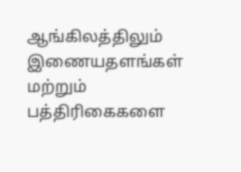ஆங்கிலத்திலும் இணையதளங்கள் மற்றும் பத்திரிகைகளை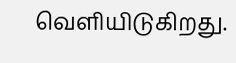வெளியிடுகிறது.